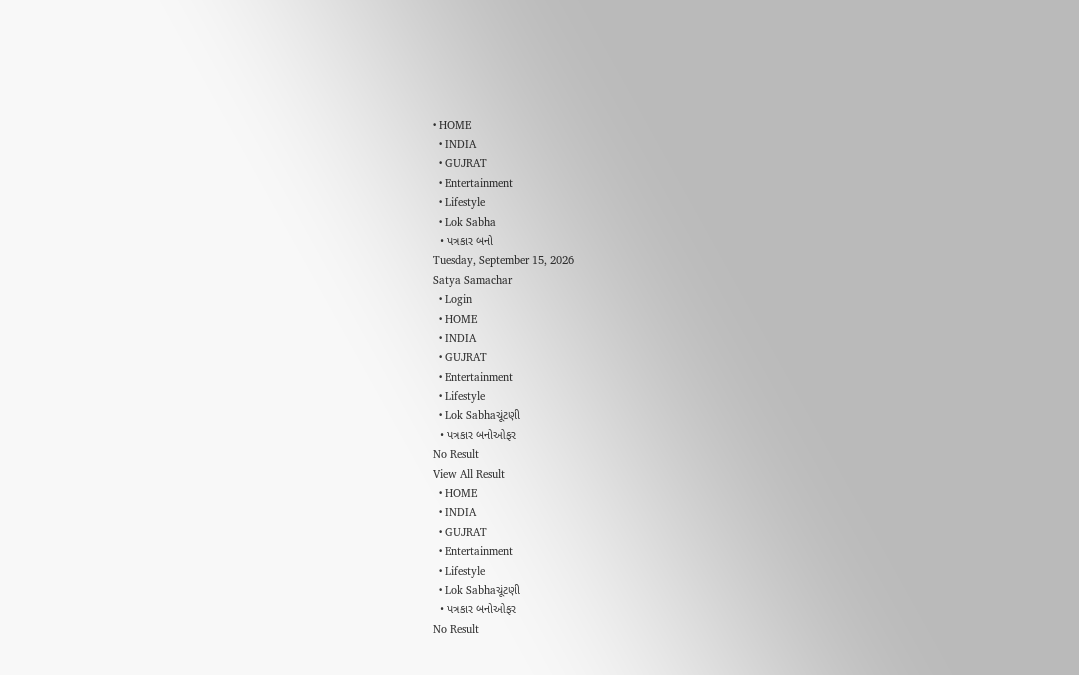• HOME
  • INDIA
  • GUJRAT
  • Entertainment
  • Lifestyle
  • Lok Sabha
  • પત્રકાર બનો
Tuesday, September 15, 2026
Satya Samachar
  • Login
  • HOME
  • INDIA
  • GUJRAT
  • Entertainment
  • Lifestyle
  • Lok Sabhaચૂંટણી
  • પત્રકાર બનોઓફર
No Result
View All Result
  • HOME
  • INDIA
  • GUJRAT
  • Entertainment
  • Lifestyle
  • Lok Sabhaચૂંટણી
  • પત્રકાર બનોઓફર
No Result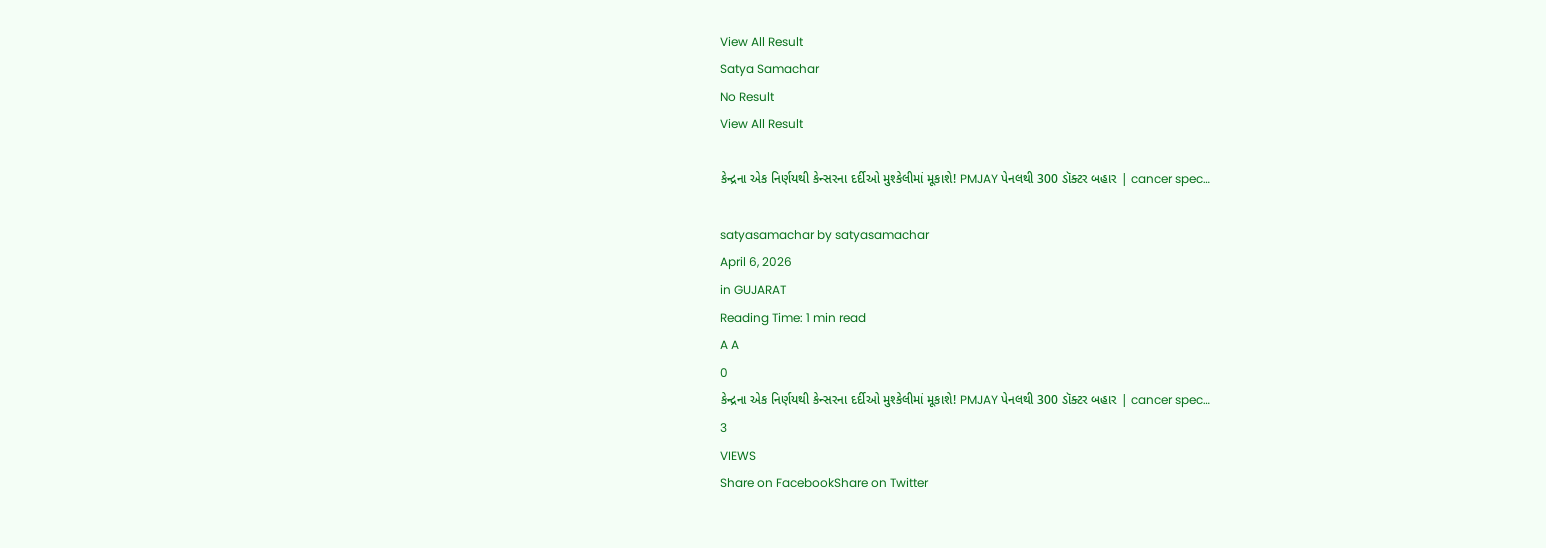View All Result
Satya Samachar
No Result
View All Result

કેન્દ્રના એક નિર્ણયથી કેન્સરના દર્દીઓ મુશ્કેલીમાં મૂકાશે! PMJAY પેનલથી 300 ડૉક્ટર બહાર | cancer spec…

satyasamachar by satyasamachar
April 6, 2026
in GUJARAT
Reading Time: 1 min read
A A
0
કેન્દ્રના એક નિર્ણયથી કેન્સરના દર્દીઓ મુશ્કેલીમાં મૂકાશે! PMJAY પેનલથી 300 ડૉક્ટર બહાર | cancer spec…
3
VIEWS
Share on FacebookShare on Twitter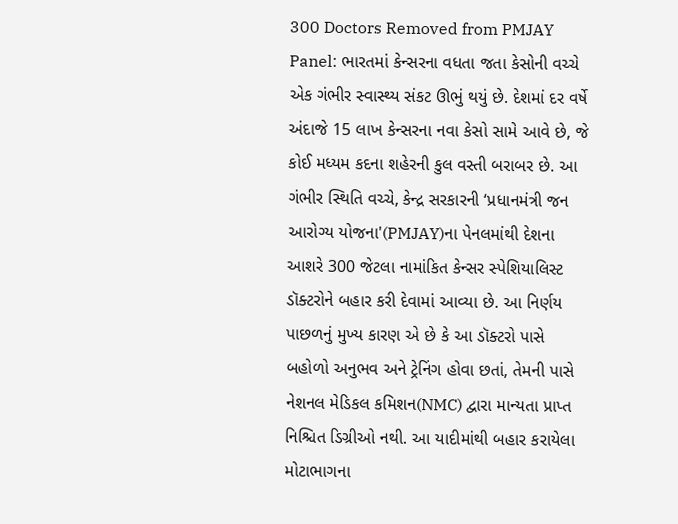300 Doctors Removed from PMJAY Panel: ભારતમાં કેન્સરના વધતા જતા કેસોની વચ્ચે એક ગંભીર સ્વાસ્થ્ય સંકટ ઊભું થયું છે. દેશમાં દર વર્ષે અંદાજે 15 લાખ કેન્સરના નવા કેસો સામે આવે છે, જે કોઈ મધ્યમ કદના શહેરની કુલ વસ્તી બરાબર છે. આ ગંભીર સ્થિતિ વચ્ચે, કેન્દ્ર સરકારની ‘પ્રધાનમંત્રી જન આરોગ્ય યોજના'(PMJAY)ના પેનલમાંથી દેશના આશરે 300 જેટલા નામાંકિત કેન્સર સ્પેશિયાલિસ્ટ ડૉક્ટરોને બહાર કરી દેવામાં આવ્યા છે. આ નિર્ણય પાછળનું મુખ્ય કારણ એ છે કે આ ડૉક્ટરો પાસે બહોળો અનુભવ અને ટ્રેનિંગ હોવા છતાં, તેમની પાસે નેશનલ મેડિકલ કમિશન(NMC) દ્વારા માન્યતા પ્રાપ્ત નિશ્ચિત ડિગ્રીઓ નથી. આ યાદીમાંથી બહાર કરાયેલા મોટાભાગના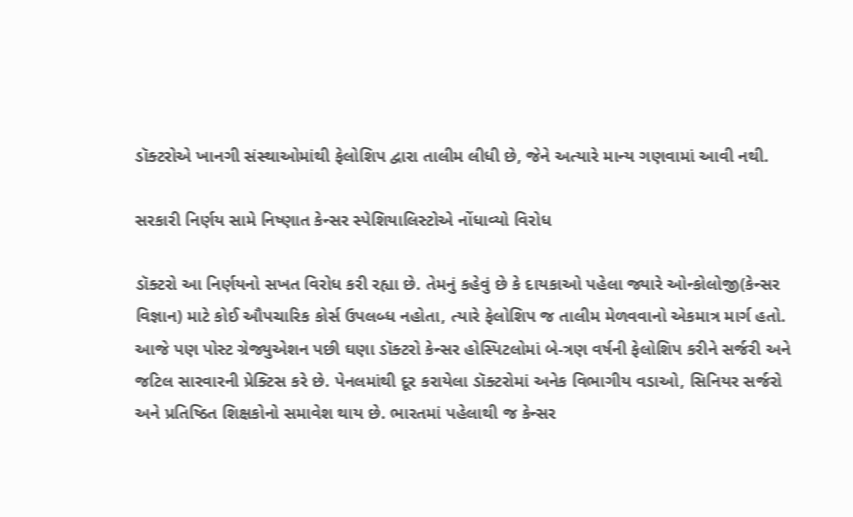ડૉક્ટરોએ ખાનગી સંસ્થાઓમાંથી ફેલોશિપ દ્વારા તાલીમ લીધી છે, જેને અત્યારે માન્ય ગણવામાં આવી નથી.

સરકારી નિર્ણય સામે નિષ્ણાત કેન્સર સ્પેશિયાલિસ્ટોએ નોંધાવ્યો વિરોધ

ડૉક્ટરો આ નિર્ણયનો સખત વિરોધ કરી રહ્યા છે. તેમનું કહેવું છે કે દાયકાઓ પહેલા જ્યારે ઓન્કોલોજી(કેન્સર વિજ્ઞાન) માટે કોઈ ઔપચારિક કોર્સ ઉપલબ્ધ નહોતા, ત્યારે ફેલોશિપ જ તાલીમ મેળવવાનો એકમાત્ર માર્ગ હતો. આજે પણ પોસ્ટ ગ્રેજ્યુએશન પછી ઘણા ડૉક્ટરો કેન્સર હોસ્પિટલોમાં બે-ત્રણ વર્ષની ફેલોશિપ કરીને સર્જરી અને જટિલ સારવારની પ્રેક્ટિસ કરે છે. પેનલમાંથી દૂર કરાયેલા ડૉક્ટરોમાં અનેક વિભાગીય વડાઓ, સિનિયર સર્જરો અને પ્રતિષ્ઠિત શિક્ષકોનો સમાવેશ થાય છે. ભારતમાં પહેલાથી જ કેન્સર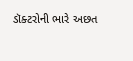ડૉક્ટરોની ભારે અછત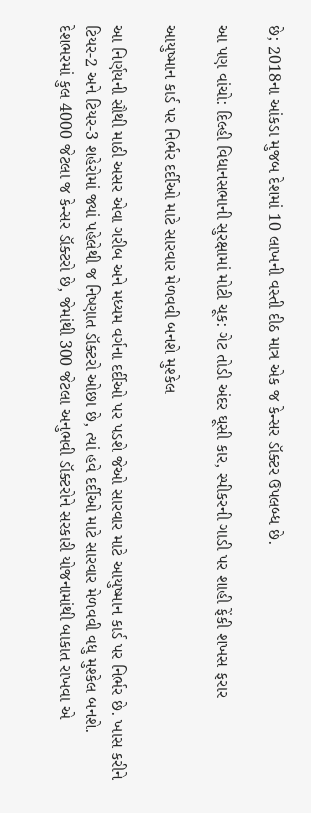છે; 2018ના આંકડા મુજબ દેશમાં 10 લાખની વસ્તી દીઠ માત્ર એક જ કેન્સર ડૉક્ટર ઉપલબ્ધ છે.

આ પણ વાંચો: દિલ્હી વિધાનસભાની સુરક્ષામાં મોટી ચૂક: ગેટ તોડી અંદર ઘૂસી કાર, સ્પીકરની ગાડી પર શાહી ફેંકી શખસ ફરાર

આયુષ્માન કાર્ડ પર નિર્ભર દર્દીઓ માટે સારવાર મેળવવી બનશે મુશ્કેલ

આ નિર્ણયની સૌથી માઠી અસર એવા ગરીબ અને મધ્યમ વર્ગના દર્દીઓ પર પડશે જેઓ સારવાર માટે આયુષ્માન કાર્ડ પર નિર્ભર છે. ખાસ કરીને ટિયર-2 અને ટિયર-3 શહેરોમાં જ્યાં પહેલેથી જ નિષ્ણાત ડૉક્ટરો ઓછા છે, ત્યાં હવે દર્દીઓ માટે સારવાર મેળવવી વધુ મુશ્કેલ બનશે. દેશભરમાં કુલ 4000 જેટલા જ કેન્સર ડૉક્ટરો છે, જેમાંથી 300 જેટલા અનુભવી ડૉક્ટરોને સરકારી યોજનામાંથી બાકાત રાખવા એ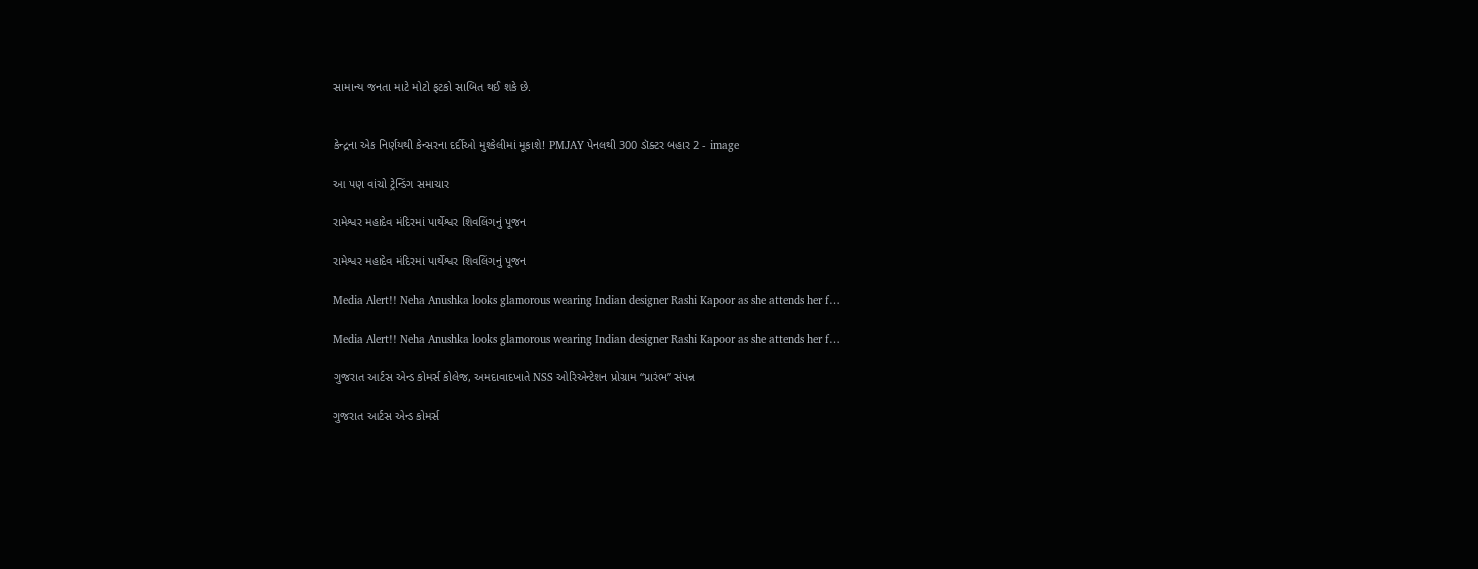સામાન્ય જનતા માટે મોટો ફટકો સાબિત થઈ શકે છે.


કેન્દ્રના એક નિર્ણયથી કેન્સરના દર્દીઓ મુશ્કેલીમાં મૂકાશે! PMJAY પેનલથી 300 ડૉક્ટર બહાર 2 - image

આ પણ વાંચો ટ્રેન્ડિંગ સમાચાર

રામેશ્વર મહાદેવ મંદિરમાં પાર્થેશ્વર શિવલિંગનું પૂજન

રામેશ્વર મહાદેવ મંદિરમાં પાર્થેશ્વર શિવલિંગનું પૂજન

Media Alert!! Neha Anushka looks glamorous wearing Indian designer Rashi Kapoor as she attends her f…

Media Alert!! Neha Anushka looks glamorous wearing Indian designer Rashi Kapoor as she attends her f…

ગુજરાત આર્ટસ એન્ડ કોમર્સ કોલેજ, અમદાવાદખાતે NSS ઓરિએન્ટેશન પ્રોગ્રામ “પ્રારંભ” સંપન્ન

ગુજરાત આર્ટસ એન્ડ કોમર્સ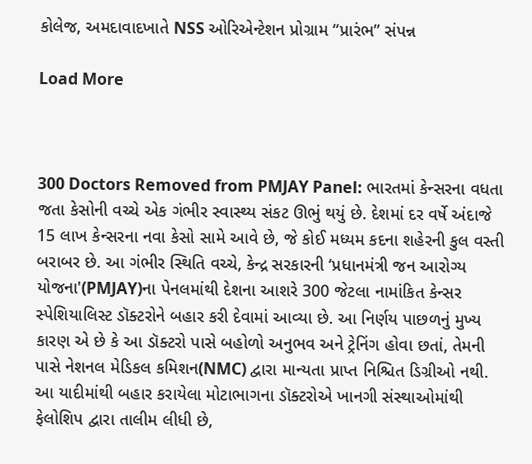કોલેજ, અમદાવાદખાતે NSS ઓરિએન્ટેશન પ્રોગ્રામ “પ્રારંભ” સંપન્ન

Load More



300 Doctors Removed from PMJAY Panel: ભારતમાં કેન્સરના વધતા જતા કેસોની વચ્ચે એક ગંભીર સ્વાસ્થ્ય સંકટ ઊભું થયું છે. દેશમાં દર વર્ષે અંદાજે 15 લાખ કેન્સરના નવા કેસો સામે આવે છે, જે કોઈ મધ્યમ કદના શહેરની કુલ વસ્તી બરાબર છે. આ ગંભીર સ્થિતિ વચ્ચે, કેન્દ્ર સરકારની ‘પ્રધાનમંત્રી જન આરોગ્ય યોજના'(PMJAY)ના પેનલમાંથી દેશના આશરે 300 જેટલા નામાંકિત કેન્સર સ્પેશિયાલિસ્ટ ડૉક્ટરોને બહાર કરી દેવામાં આવ્યા છે. આ નિર્ણય પાછળનું મુખ્ય કારણ એ છે કે આ ડૉક્ટરો પાસે બહોળો અનુભવ અને ટ્રેનિંગ હોવા છતાં, તેમની પાસે નેશનલ મેડિકલ કમિશન(NMC) દ્વારા માન્યતા પ્રાપ્ત નિશ્ચિત ડિગ્રીઓ નથી. આ યાદીમાંથી બહાર કરાયેલા મોટાભાગના ડૉક્ટરોએ ખાનગી સંસ્થાઓમાંથી ફેલોશિપ દ્વારા તાલીમ લીધી છે,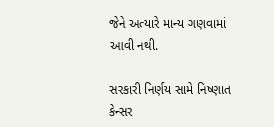જેને અત્યારે માન્ય ગણવામાં આવી નથી.

સરકારી નિર્ણય સામે નિષ્ણાત કેન્સર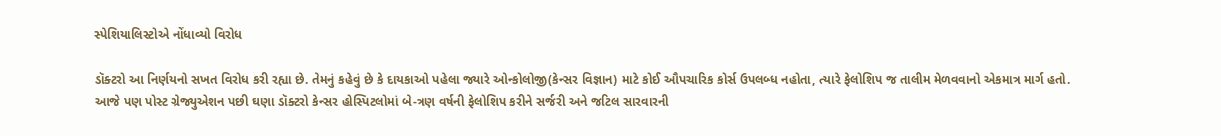સ્પેશિયાલિસ્ટોએ નોંધાવ્યો વિરોધ

ડૉક્ટરો આ નિર્ણયનો સખત વિરોધ કરી રહ્યા છે. તેમનું કહેવું છે કે દાયકાઓ પહેલા જ્યારે ઓન્કોલોજી(કેન્સર વિજ્ઞાન) માટે કોઈ ઔપચારિક કોર્સ ઉપલબ્ધ નહોતા, ત્યારે ફેલોશિપ જ તાલીમ મેળવવાનો એકમાત્ર માર્ગ હતો. આજે પણ પોસ્ટ ગ્રેજ્યુએશન પછી ઘણા ડૉક્ટરો કેન્સર હોસ્પિટલોમાં બે-ત્રણ વર્ષની ફેલોશિપ કરીને સર્જરી અને જટિલ સારવારની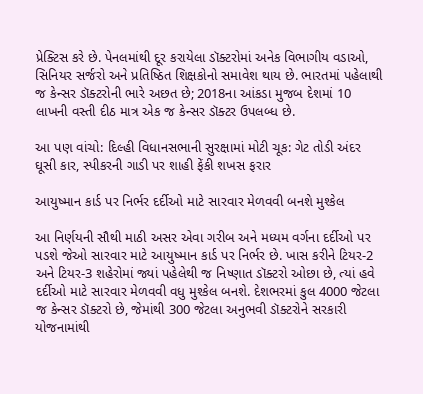પ્રેક્ટિસ કરે છે. પેનલમાંથી દૂર કરાયેલા ડૉક્ટરોમાં અનેક વિભાગીય વડાઓ, સિનિયર સર્જરો અને પ્રતિષ્ઠિત શિક્ષકોનો સમાવેશ થાય છે. ભારતમાં પહેલાથી જ કેન્સર ડૉક્ટરોની ભારે અછત છે; 2018ના આંકડા મુજબ દેશમાં 10 લાખની વસ્તી દીઠ માત્ર એક જ કેન્સર ડૉક્ટર ઉપલબ્ધ છે.

આ પણ વાંચો: દિલ્હી વિધાનસભાની સુરક્ષામાં મોટી ચૂક: ગેટ તોડી અંદર ઘૂસી કાર, સ્પીકરની ગાડી પર શાહી ફેંકી શખસ ફરાર

આયુષ્માન કાર્ડ પર નિર્ભર દર્દીઓ માટે સારવાર મેળવવી બનશે મુશ્કેલ

આ નિર્ણયની સૌથી માઠી અસર એવા ગરીબ અને મધ્યમ વર્ગના દર્દીઓ પર પડશે જેઓ સારવાર માટે આયુષ્માન કાર્ડ પર નિર્ભર છે. ખાસ કરીને ટિયર-2 અને ટિયર-3 શહેરોમાં જ્યાં પહેલેથી જ નિષ્ણાત ડૉક્ટરો ઓછા છે, ત્યાં હવે દર્દીઓ માટે સારવાર મેળવવી વધુ મુશ્કેલ બનશે. દેશભરમાં કુલ 4000 જેટલા જ કેન્સર ડૉક્ટરો છે, જેમાંથી 300 જેટલા અનુભવી ડૉક્ટરોને સરકારી યોજનામાંથી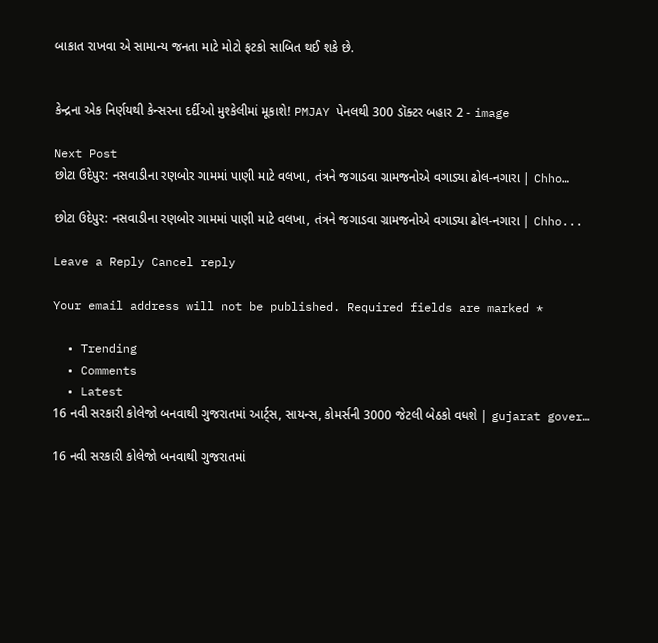બાકાત રાખવા એ સામાન્ય જનતા માટે મોટો ફટકો સાબિત થઈ શકે છે.


કેન્દ્રના એક નિર્ણયથી કેન્સરના દર્દીઓ મુશ્કેલીમાં મૂકાશે! PMJAY પેનલથી 300 ડૉક્ટર બહાર 2 - image

Next Post
છોટા ઉદેપુર: નસવાડીના રણબોર ગામમાં પાણી માટે વલખા, તંત્રને જગાડવા ગ્રામજનોએ વગાડ્યા ઢોલ-નગારા | Chho…

છોટા ઉદેપુર: નસવાડીના રણબોર ગામમાં પાણી માટે વલખા, તંત્રને જગાડવા ગ્રામજનોએ વગાડ્યા ઢોલ-નગારા | Chho...

Leave a Reply Cancel reply

Your email address will not be published. Required fields are marked *

  • Trending
  • Comments
  • Latest
16 નવી સરકારી કોલેજો બનવાથી ગુજરાતમાં આર્ટ્સ, સાયન્સ, કોમર્સની 3000 જેટલી બેઠકો વધશે | gujarat gover…

16 નવી સરકારી કોલેજો બનવાથી ગુજરાતમાં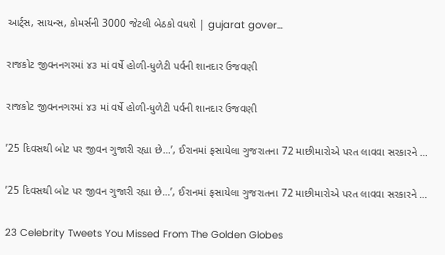આર્ટ્સ, સાયન્સ, કોમર્સની 3000 જેટલી બેઠકો વધશે | gujarat gover…

રાજકોટ જીવનનગરમાં ૪૩ માં વર્ષે હોળી-ધુળેટી પર્વની શાનદાર ઉજવણી

રાજકોટ જીવનનગરમાં ૪૩ માં વર્ષે હોળી-ધુળેટી પર્વની શાનદાર ઉજવણી

’25 દિવસથી બોટ પર જીવન ગુજારી રહ્યા છે…’, ઈરાનમાં ફસાયેલા ગુજરાતના 72 માછીમારોએ પરત લાવવા સરકારને …

’25 દિવસથી બોટ પર જીવન ગુજારી રહ્યા છે…’, ઈરાનમાં ફસાયેલા ગુજરાતના 72 માછીમારોએ પરત લાવવા સરકારને …

23 Celebrity Tweets You Missed From The Golden Globes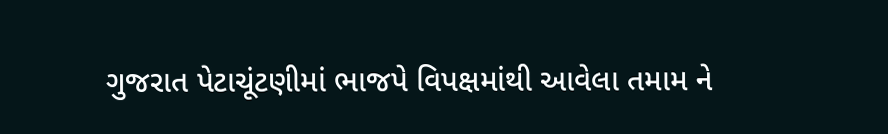ગુજરાત પેટાચૂંટણીમાં ભાજપે વિપક્ષમાંથી આવેલા તમામ ને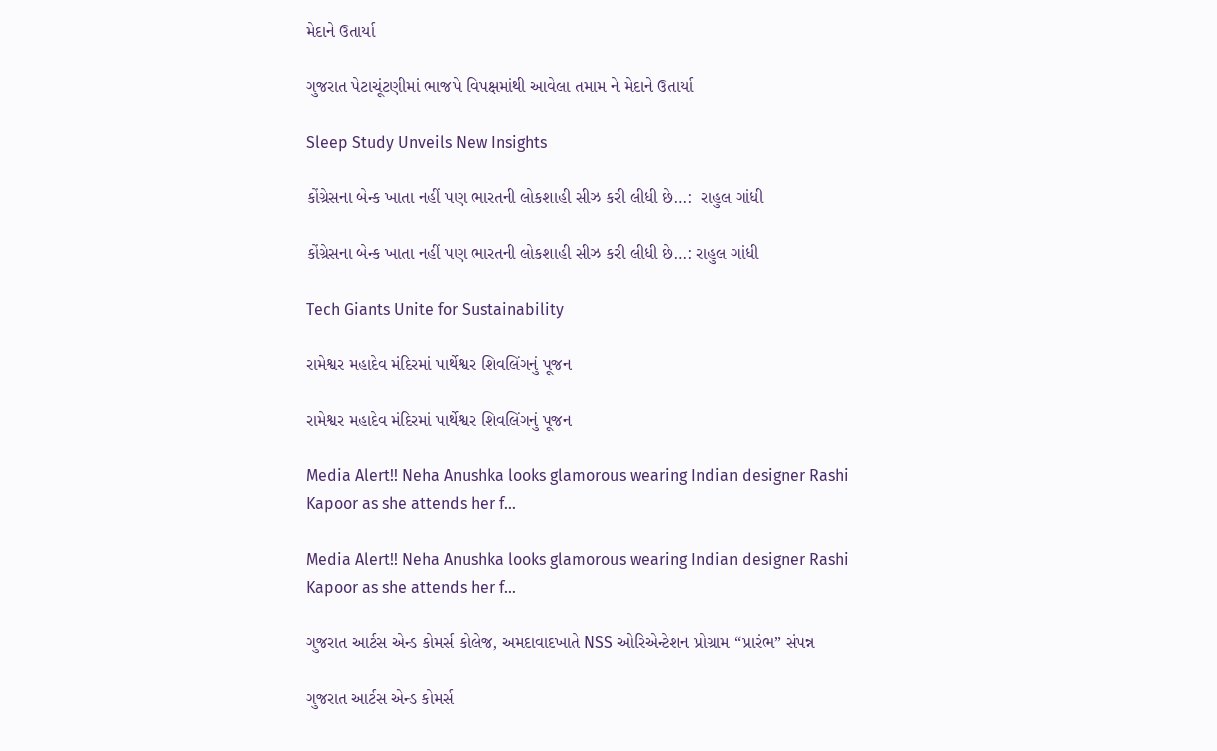મેદાને ઉતાર્યા

ગુજરાત પેટાચૂંટણીમાં ભાજપે વિપક્ષમાંથી આવેલા તમામ ને મેદાને ઉતાર્યા

Sleep Study Unveils New Insights

કોંગ્રેસના બેન્ક ખાતા નહીં પણ ભારતની લોકશાહી સીઝ કરી લીધી છે…:  રાહુલ ગાંધી

કોંગ્રેસના બેન્ક ખાતા નહીં પણ ભારતની લોકશાહી સીઝ કરી લીધી છે…: રાહુલ ગાંધી

Tech Giants Unite for Sustainability

રામેશ્વર મહાદેવ મંદિરમાં પાર્થેશ્વર શિવલિંગનું પૂજન

રામેશ્વર મહાદેવ મંદિરમાં પાર્થેશ્વર શિવલિંગનું પૂજન

Media Alert!! Neha Anushka looks glamorous wearing Indian designer Rashi Kapoor as she attends her f…

Media Alert!! Neha Anushka looks glamorous wearing Indian designer Rashi Kapoor as she attends her f…

ગુજરાત આર્ટસ એન્ડ કોમર્સ કોલેજ, અમદાવાદખાતે NSS ઓરિએન્ટેશન પ્રોગ્રામ “પ્રારંભ” સંપન્ન

ગુજરાત આર્ટસ એન્ડ કોમર્સ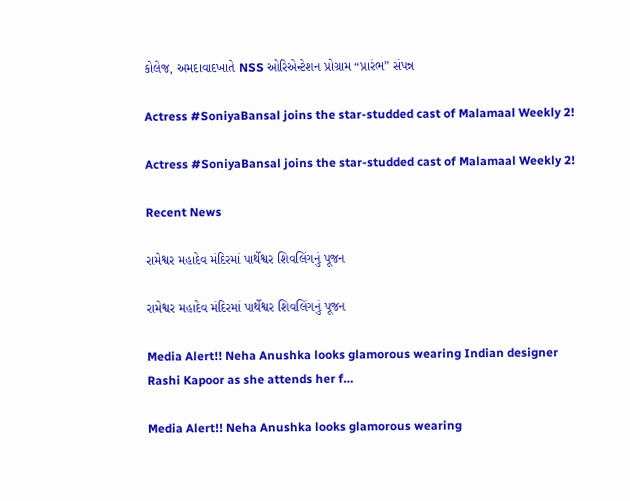કોલેજ, અમદાવાદખાતે NSS ઓરિએન્ટેશન પ્રોગ્રામ “પ્રારંભ” સંપન્ન

Actress #SoniyaBansal joins the star-studded cast of Malamaal Weekly 2!

Actress #SoniyaBansal joins the star-studded cast of Malamaal Weekly 2!

Recent News

રામેશ્વર મહાદેવ મંદિરમાં પાર્થેશ્વર શિવલિંગનું પૂજન

રામેશ્વર મહાદેવ મંદિરમાં પાર્થેશ્વર શિવલિંગનું પૂજન

Media Alert!! Neha Anushka looks glamorous wearing Indian designer Rashi Kapoor as she attends her f…

Media Alert!! Neha Anushka looks glamorous wearing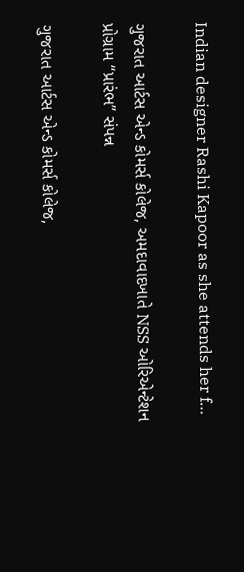Indian designer Rashi Kapoor as she attends her f…

ગુજરાત આર્ટસ એન્ડ કોમર્સ કોલેજ, અમદાવાદખાતે NSS ઓરિએન્ટેશન પ્રોગ્રામ “પ્રારંભ” સંપન્ન

ગુજરાત આર્ટસ એન્ડ કોમર્સ કોલેજ,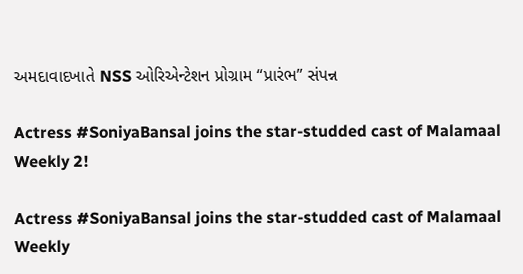અમદાવાદખાતે NSS ઓરિએન્ટેશન પ્રોગ્રામ “પ્રારંભ” સંપન્ન

Actress #SoniyaBansal joins the star-studded cast of Malamaal Weekly 2!

Actress #SoniyaBansal joins the star-studded cast of Malamaal Weekly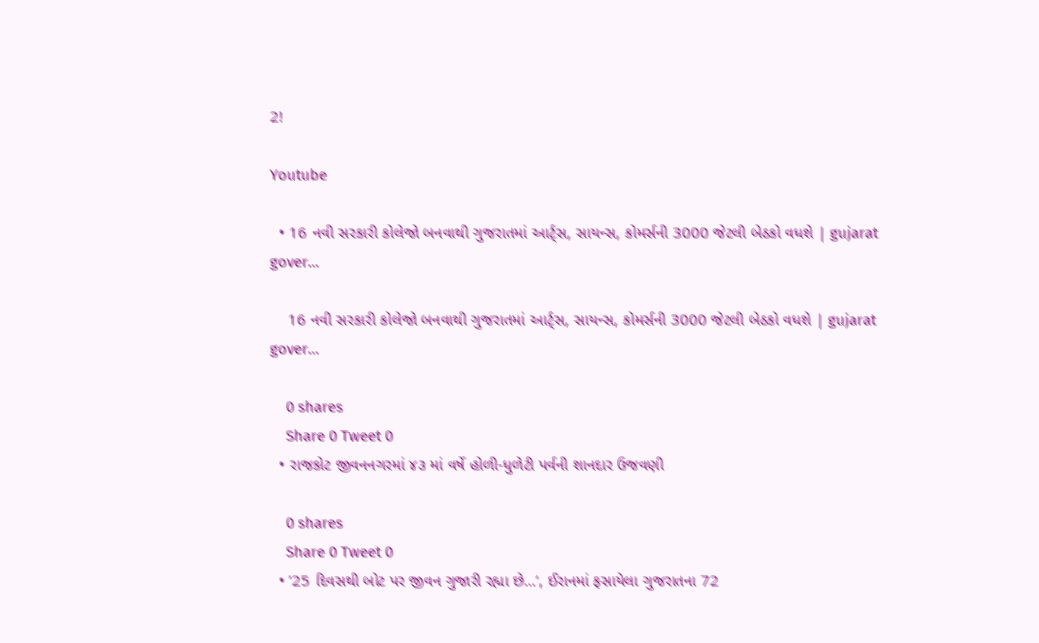2!

Youtube

  • 16 નવી સરકારી કોલેજો બનવાથી ગુજરાતમાં આર્ટ્સ, સાયન્સ, કોમર્સની 3000 જેટલી બેઠકો વધશે | gujarat gover…

    16 નવી સરકારી કોલેજો બનવાથી ગુજરાતમાં આર્ટ્સ, સાયન્સ, કોમર્સની 3000 જેટલી બેઠકો વધશે | gujarat gover…

    0 shares
    Share 0 Tweet 0
  • રાજકોટ જીવનનગરમાં ૪૩ માં વર્ષે હોળી-ધુળેટી પર્વની શાનદાર ઉજવણી

    0 shares
    Share 0 Tweet 0
  • ’25 દિવસથી બોટ પર જીવન ગુજારી રહ્યા છે…’, ઈરાનમાં ફસાયેલા ગુજરાતના 72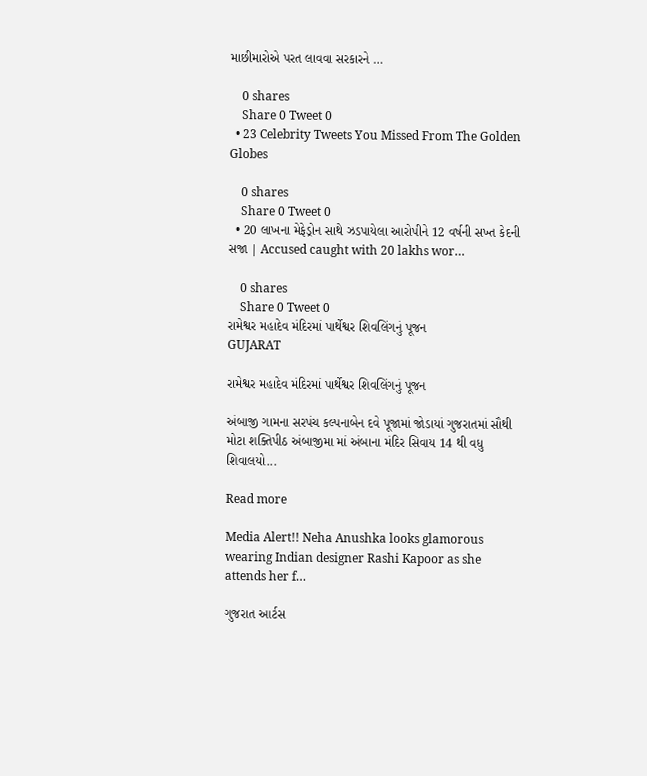માછીમારોએ પરત લાવવા સરકારને …

    0 shares
    Share 0 Tweet 0
  • 23 Celebrity Tweets You Missed From The Golden Globes

    0 shares
    Share 0 Tweet 0
  • 20 લાખના મેફેડ્રોન સાથે ઝડપાયેલા આરોપીને 12 વર્ષની સખ્ત કેદની સજા | Accused caught with 20 lakhs wor…

    0 shares
    Share 0 Tweet 0
રામેશ્વર મહાદેવ મંદિરમાં પાર્થેશ્વર શિવલિંગનું પૂજન
GUJARAT

રામેશ્વર મહાદેવ મંદિરમાં પાર્થેશ્વર શિવલિંગનું પૂજન

અંબાજી ગામના સરપંચ કલ્પનાબેન દવે પૂજામાં જોડાયાં ગુજરાતમાં સૌથી મોટા શક્તિપીઠ અંબાજીમા માં અંબાના મંદિર સિવાય 14 થી વધુ શિવાલયો...

Read more

Media Alert!! Neha Anushka looks glamorous wearing Indian designer Rashi Kapoor as she attends her f…

ગુજરાત આર્ટસ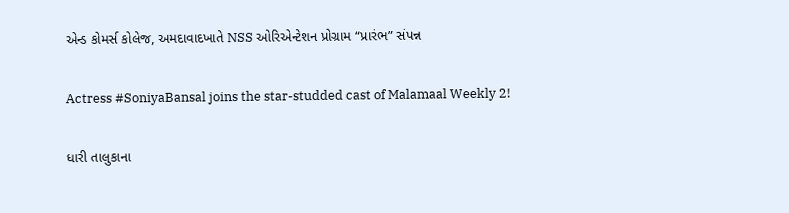એન્ડ કોમર્સ કોલેજ, અમદાવાદખાતે NSS ઓરિએન્ટેશન પ્રોગ્રામ “પ્રારંભ” સંપન્ન

Actress #SoniyaBansal joins the star-studded cast of Malamaal Weekly 2!

ધારી તાલુકાના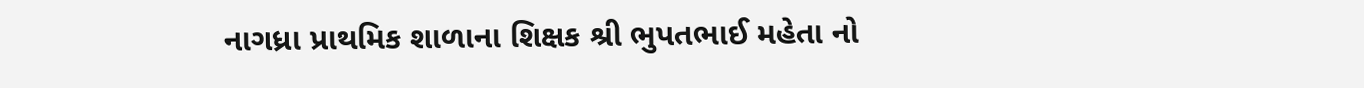નાગધ્રા પ્રાથમિક શાળાના શિક્ષક શ્રી ભુપતભાઈ મહેતા નો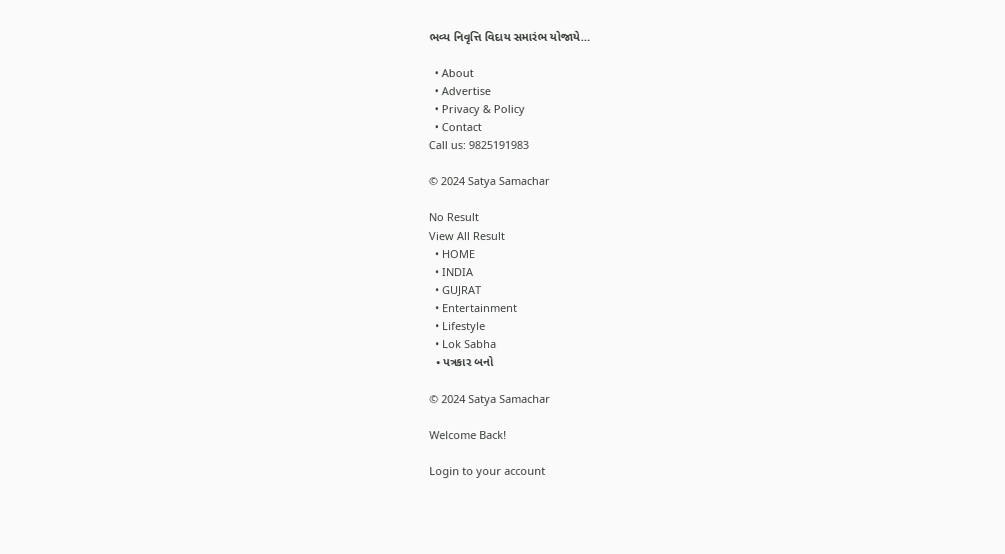ભવ્ય નિવૃત્તિ વિદાય સમારંભ યોજાયે…

  • About
  • Advertise
  • Privacy & Policy
  • Contact
Call us: 9825191983

© 2024 Satya Samachar

No Result
View All Result
  • HOME
  • INDIA
  • GUJRAT
  • Entertainment
  • Lifestyle
  • Lok Sabha
  • પત્રકાર બનો

© 2024 Satya Samachar

Welcome Back!

Login to your account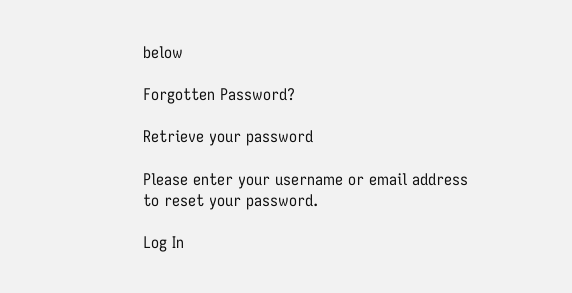below

Forgotten Password?

Retrieve your password

Please enter your username or email address to reset your password.

Log In